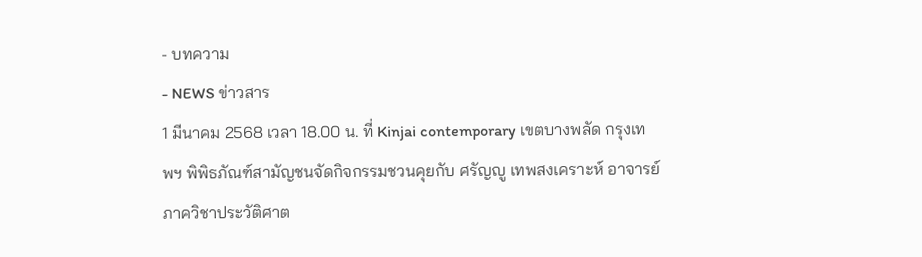- บทความ
- NEWS ข่าวสาร
1 มีนาคม 2568 เวลา 18.00 น. ที่ Kinjai contemporary เขตบางพลัด กรุงเทพฯ พิพิธภัณฑ์สามัญชนจัดกิจกรรมชวนคุยกับ ศรัญญู เทพสงเคราะห์ อาจารย์ภาควิชาประวัติศาต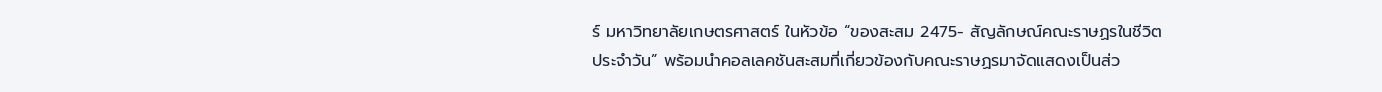ร์ มหาวิทยาลัยเกษตรศาสตร์ ในหัวข้อ “ของสะสม 2475- สัญลักษณ์คณะราษฏรในชีวิตประจำวัน” พร้อมนำคอลเลคชันสะสมที่เกี่ยวข้องกับคณะราษฏรมาจัดแสดงเป็นส่ว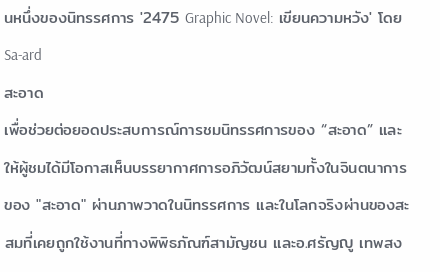นหนึ่งของนิทรรศการ '2475 Graphic Novel: เขียนความหวัง' โดย Sa-ard
สะอาด
เพื่อช่วยต่อยอดประสบการณ์การชมนิทรรศการของ “สะอาด” และให้ผู้ชมได้มีโอกาสเห็นบรรยากาศการอภิวัฒน์สยามทั้งในจินตนาการของ "สะอาด" ผ่านภาพวาดในนิทรรศการ และในโลกจริงผ่านของสะสมที่เคยถูกใช้งานที่ทางพิพิธภัณฑ์สามัญชน และอ.ศรัญญู เทพสง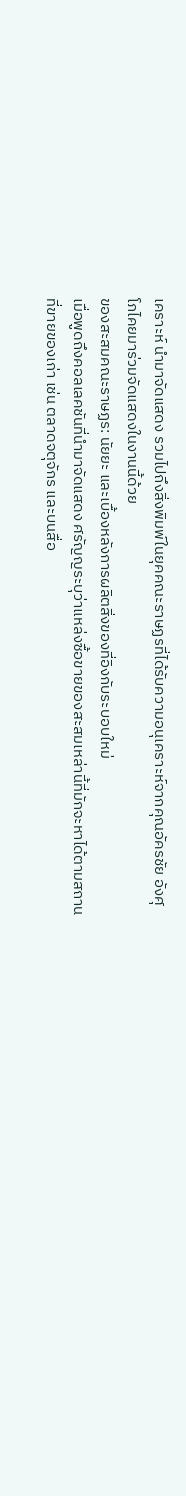เคราะห์ นำมาจัดแสดง รวมไปถึงสิ่งพิมพ์ในยุคคณะราษฏรที่ได้รับความอนุเคราะห์จากคุณอัครชัย อังศุโภไคยมาร่วมจัดแสดงในงานนี้ด้วย
ของสะสมคณะราษฏร: นัยยะ และเบื้องหลังการผลิตสิ่งของที่อิงกับระบอบใหม่
เมื่อพูดถึงคอลเลคชันที่นำมาจัดแสดง ศรัญญระบุว่าแหล่งซื้อขายของสะสมเหล่านี้ที่มักจะหาได้ตามสถานที่ขายของเก่า เช่น ตลาดจตุจักร และบนสื่อ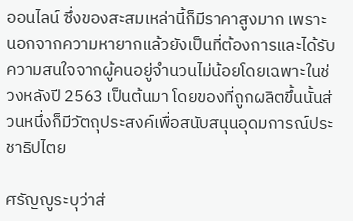ออนไลน์ ซึ่งของสะสมเหล่านี้ก็มีราคาสูงมาก เพราะนอกจากความหายากแล้วยังเป็นที่ต้องการและได้รับความสนใจจากผู้คนอยู่จำนวนไม่น้อยโดยเฉพาะในช่วงหลังปี 2563 เป็นต้นมา โดยของที่ถูกผลิตขึ้นนั้นส่วนหนึ่งก็มีวัตถุประสงค์เพื่อสนับสนุนอุดมการณ์ประชาธิปไตย

ศรัญญูระบุว่าส่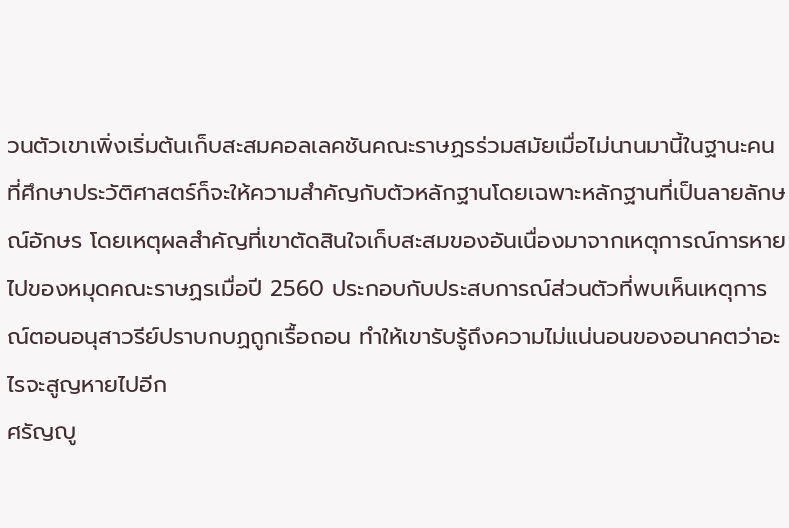วนตัวเขาเพิ่งเริ่มต้นเก็บสะสมคอลเลคชันคณะราษฏรร่วมสมัยเมื่อไม่นานมานี้ในฐานะคนที่ศึกษาประวัติศาสตร์ก็จะให้ความสำคัญกับตัวหลักฐานโดยเฉพาะหลักฐานที่เป็นลายลักษณ์อักษร โดยเหตุผลสำคัญที่เขาตัดสินใจเก็บสะสมของอันเนื่องมาจากเหตุการณ์การหายไปของหมุดคณะราษฏรเมื่อปี 2560 ประกอบกับประสบการณ์ส่วนตัวที่พบเห็นเหตุการณ์ตอนอนุสาวรีย์ปราบกบฏถูกเรื้อถอน ทำให้เขารับรู้ถึงความไม่แน่นอนของอนาคตว่าอะไรจะสูญหายไปอีก
ศรัญญู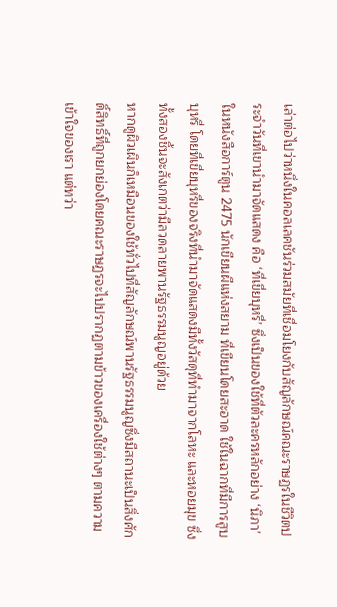เล่าต่อไปว่าหนึ่งในคอลเลคชันร่วมสมัยที่เชื่อมโยงกับสัญลักษณ์คณะราษฏรในชีวิตประจำวันที่เขานำมาจัดแสดง คือ ‘ที่เขี่ยบุหรี่’ ซึ่งเป็นของใช้ที่ตัวละครหลักอย่าง ‘นิภา’ ในหนังสือการ์ตูน 2475 นักเขียนผีแห่งสยาม ที่เขียนโดยสะอาด ใช้ในฉากที่มีการสูบบุหรี่ โดยที่เขี่ยบุหรี่ของจริงที่นำมาจัดแสดงมีทั้งวัสดุที่ทำมาจากโลหะ และหอยมุข ซึ่งทั้งสองชิ้นจะสังเกตว่ามีลวดลายพานรัฐธรรมนูญอยู่ด้วย
หากดูผิวเผินก็เหมือนของใช้ทั่วไปที่สัญลักษณ์พานรัฐธรรมนูญซึ่งมีสถานะเป็นสิ่งศักดิ์สิทธิ์ที่ถูกยกย่องโดยคณะราษฏรจะไปปรากฏตามข้าวของเครื่องใช้ต่างๆ ตามความเข้าใจของเรา แต่ทว่า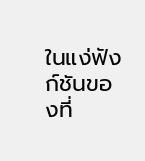ในแง่ฟังก์ชันของที่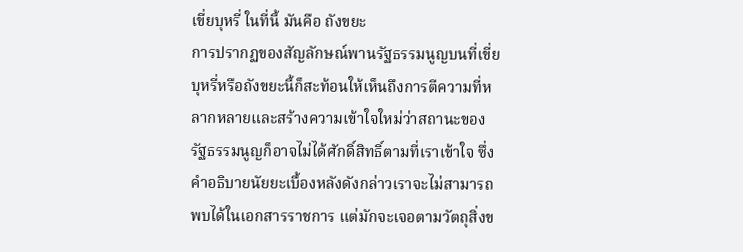เขี่ยบุหรี่ ในที่นี้ มันคือ ถังขยะ
การปรากฏของสัญลักษณ์พานรัฐธรรมนูญบนที่เขี่ยบุหรี่หรือถังขยะนี้ก็สะท้อนให้เห็นถึงการตีความที่หลากหลายและสร้างความเข้าใจใหม่ว่าสถานะของรัฐธรรมนูญก็อาจไม่ได้ศักดิ์สิทธิ์ตามที่เราเข้าใจ ซึ่งคำอธิบายนัยยะเบื้องหลังดังกล่าวเราจะไม่สามารถพบได้ในเอกสารราชการ แต่มักจะเจอตามวัตถุสิ่งข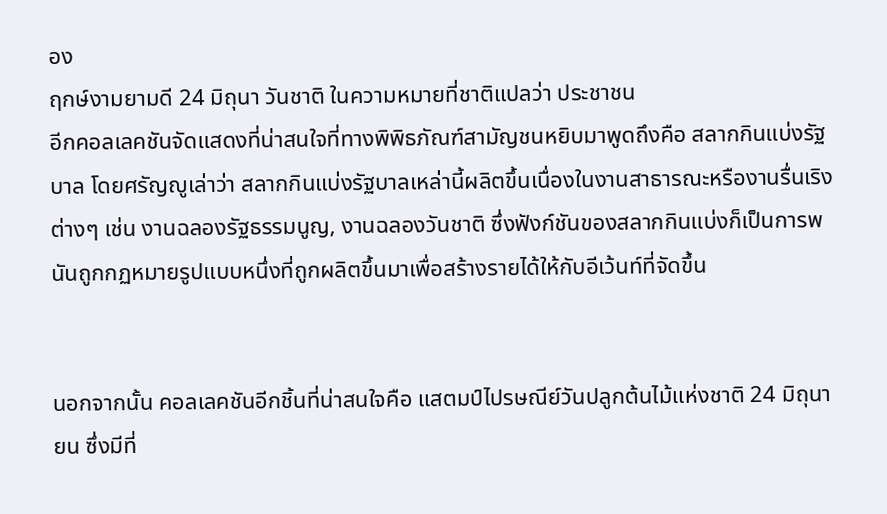อง
ฤกษ์งามยามดี 24 มิถุนา วันชาติ ในความหมายที่ชาติแปลว่า ประชาชน
อีกคอลเลคชันจัดแสดงที่น่าสนใจที่ทางพิพิธภัณฑ์สามัญชนหยิบมาพูดถึงคือ สลากกินแบ่งรัฐบาล โดยศรัญญูเล่าว่า สลากกินแบ่งรัฐบาลเหล่านี้ผลิตขึ้นเนื่องในงานสาธารณะหรืองานรื่นเริงต่างๆ เช่น งานฉลองรัฐธรรมนูญ, งานฉลองวันชาติ ซึ่งฟังก์ชันของสลากกินแบ่งก็เป็นการพนันถูกกฏหมายรูปแบบหนึ่งที่ถูกผลิตขึ้นมาเพื่อสร้างรายได้ให้กับอีเว้นท์ที่จัดขึ้น


นอกจากนั้น คอลเลคชันอีกชิ้นที่น่าสนใจคือ แสตมป์ไปรษณีย์วันปลูกต้นไม้แห่งชาติ 24 มิถุนายน ซึ่งมีที่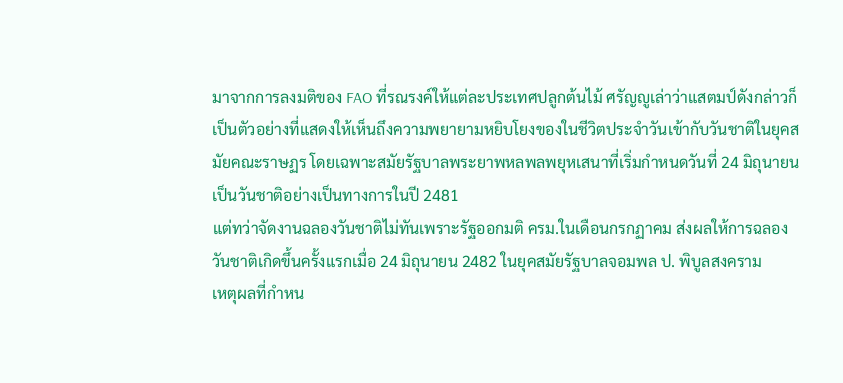มาจากการลงมติของ FAO ที่รณรงค์ให้แต่ละประเทศปลูกต้นไม้ ศรัญญูเล่าว่าแสตมป์ดังกล่าวก็เป็นตัวอย่างที่แสดงให้เห็นถึงความพยายามหยิบโยงของในชีวิตประจำวันเข้ากับวันชาติในยุคสมัยคณะราษฏร โดยเฉพาะสมัยรัฐบาลพระยาพหลพลพยุหเสนาที่เริ่มกำหนดวันที่ 24 มิถุนายนเป็นวันชาติอย่างเป็นทางการในปี 2481
แต่ทว่าจัดงานฉลองวันชาติไม่ทันเพราะรัฐออกมติ ครม.ในเดือนกรกฏาคม ส่งผลให้การฉลองวันชาติเกิดขึ้นครั้งแรกเมื่อ 24 มิถุนายน 2482 ในยุคสมัยรัฐบาลจอมพล ป. พิบูลสงคราม
เหตุผลที่กำหน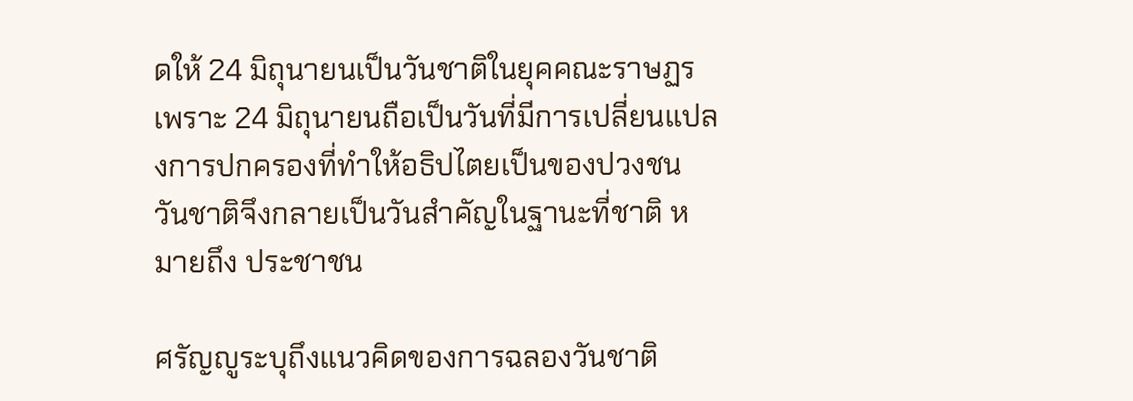ดให้ 24 มิถุนายนเป็นวันชาติในยุคคณะราษฏร เพราะ 24 มิถุนายนถือเป็นวันที่มีการเปลี่ยนแปลงการปกครองที่ทำให้อธิปไตยเป็นของปวงชน วันชาติจึงกลายเป็นวันสำคัญในฐานะที่ชาติ หมายถึง ประชาชน

ศรัญญูระบุถึงแนวคิดของการฉลองวันชาติ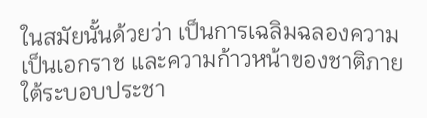ในสมัยนั้นด้วยว่า เป็นการเฉลิมฉลองความเป็นเอกราช และความก้าวหน้าของชาติภายใต้ระบอบประชา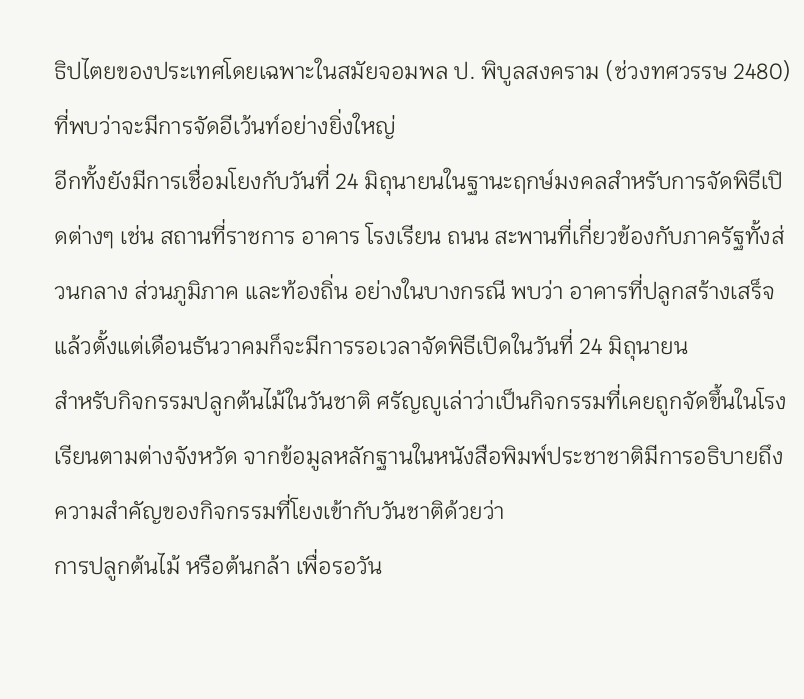ธิปไตยของประเทศโดยเฉพาะในสมัยจอมพล ป. พิบูลสงคราม (ช่วงทศวรรษ 2480) ที่พบว่าจะมีการจัดอีเว้นท์อย่างยิ่งใหญ่
อีกทั้งยังมีการเชื่อมโยงกับวันที่ 24 มิถุนายนในฐานะฤกษ์มงคลสำหรับการจัดพิธีเปิดต่างๆ เช่น สถานที่ราชการ อาคาร โรงเรียน ถนน สะพานที่เกี่ยวข้องกับภาครัฐทั้งส่วนกลาง ส่วนภูมิภาค และท้องถิ่น อย่างในบางกรณี พบว่า อาคารที่ปลูกสร้างเสร็จแล้วตั้งแต่เดือนธันวาคมก็จะมีการรอเวลาจัดพิธีเปิดในวันที่ 24 มิถุนายน
สำหรับกิจกรรมปลูกต้นไม้ในวันชาติ ศรัญญูเล่าว่าเป็นกิจกรรมที่เคยถูกจัดขึ้นในโรงเรียนตามต่างจังหวัด จากข้อมูลหลักฐานในหนังสือพิมพ์ประชาชาติมีการอธิบายถึงความสำคัญของกิจกรรมที่โยงเข้ากับวันชาติด้วยว่า
การปลูกต้นไม้ หรือต้นกล้า เพื่อรอวัน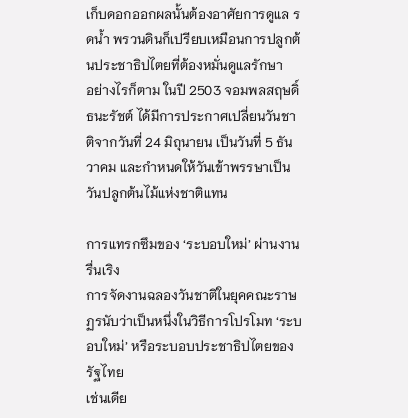เก็บดอกออกผลนั้นต้องอาศัยการดูแล รดน้ำ พรวนดินก็เปรียบเหมือนการปลูกต้นประชาธิปไตยที่ต้องหมั่นดูแลรักษา
อย่างไรก็ตาม ในปี 2503 จอมพลสฤษดิ์ ธนะรัชต์ ได้มีการประกาศเปลี่ยนวันชาติจากวันที่ 24 มิถุนายน เป็นวันที่ 5 ธันวาคม และกำหนดให้วันเข้าพรรษาเป็นวันปลูกต้นไม้แห่งชาติแทน

การแทรกซึมของ ‘ระบอบใหม่’ ผ่านงานรื่นเริง
การจัดงานฉลองวันชาติในยุคคณะราษฏรนับว่าเป็นหนึ่งในวิธีการโปรโมท ‘ระบอบใหม่’ หรือระบอบประชาธิปไตยของรัฐไทย
เช่นเดีย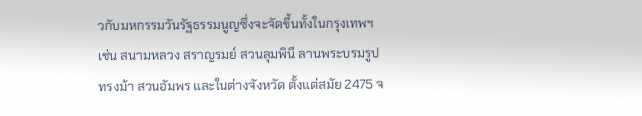วกับมหกรรมวันรัฐธรรมนูญซึ่งจะจัดขึ้นทั้งในกรุงเทพฯ เช่น สนามหลวง สราญรมย์ สวนลุมพินี ลานพระบรมรูปทรงม้า สวนอัมพร และในต่างจังหวัด ตั้งแต่สมัย 2475 จ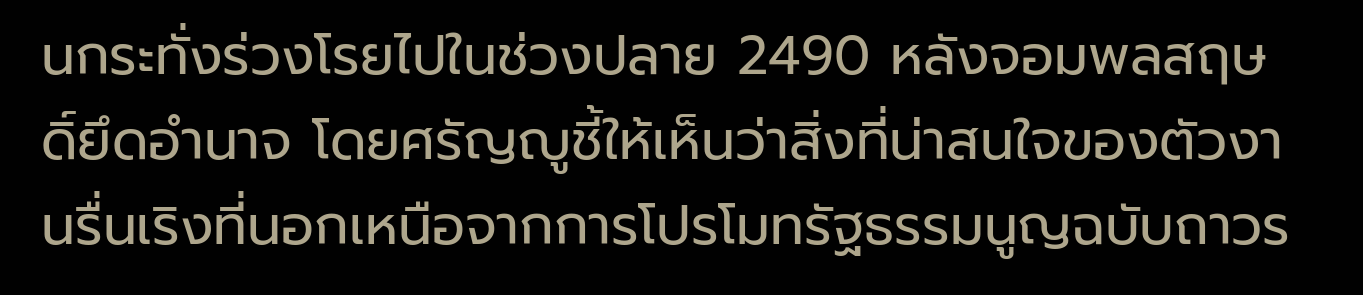นกระทั่งร่วงโรยไปในช่วงปลาย 2490 หลังจอมพลสฤษดิ์ยึดอำนาจ โดยศรัญญูชี้ให้เห็นว่าสิ่งที่น่าสนใจของตัวงานรื่นเริงที่นอกเหนือจากการโปรโมทรัฐธรรมนูญฉบับถาวร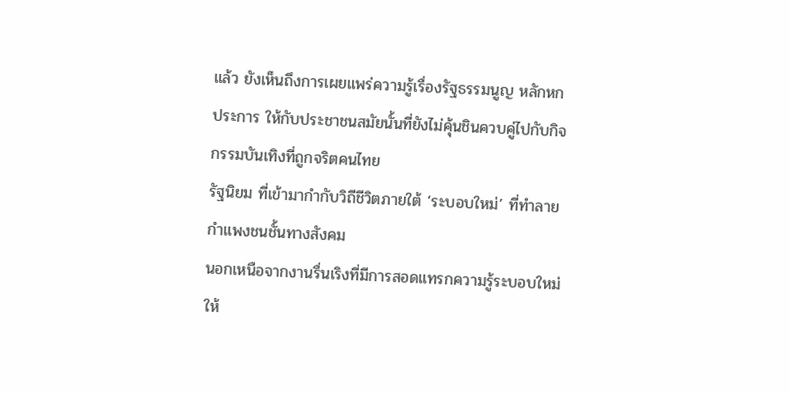แล้ว ยังเห็นถึงการเผยแพร่ความรู้เรื่องรัฐธรรมนูญ หลักหกประการ ให้กับประชาชนสมัยนั้นที่ยังไม่คุ้นชินควบคู่ไปกับกิจกรรมบันเทิงที่ถูกจริตคนไทย
รัฐนิยม ที่เข้ามากำกับวิถีชีวิตภายใต้ ‘ระบอบใหม่’ ที่ทำลายกำแพงชนชั้นทางสังคม
นอกเหนือจากงานรื่นเริงที่มีการสอดแทรกความรู้ระบอบใหม่ให้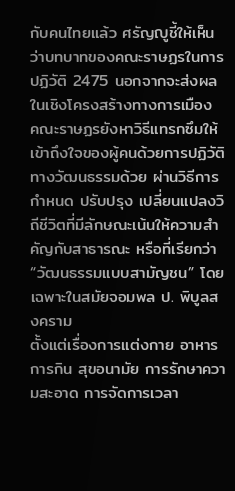กับคนไทยแล้ว ศรัญญูชี้ให้เห็นว่าบทบาทของคณะราษฏรในการปฏิวัติ 2475 นอกจากจะส่งผลในเชิงโครงสร้างทางการเมือง คณะราษฏรยังหาวิธีแทรกซึมให้เข้าถึงใจของผู้คนด้วยการปฏิวัติทางวัฒนธรรมด้วย ผ่านวิธีการกำหนด ปรับปรุง เปลี่ยนแปลงวิถีชีวิตที่มีลักษณะเน้นให้ความสำคัญกับสาธารณะ หรือที่เรียกว่า “วัฒนธรรมแบบสามัญชน” โดยเฉพาะในสมัยจอมพล ป. พิบูลสงคราม
ตั้งแต่เรื่องการแต่งกาย อาหารการกิน สุขอนามัย การรักษาความสะอาด การจัดการเวลา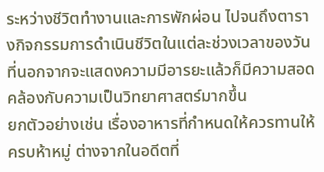ระหว่างชีวิตทำงานและการพักผ่อน ไปจนถึงตารางกิจกรรมการดำเนินชีวิตในแต่ละช่วงเวลาของวันที่นอกจากจะแสดงความมีอารยะแล้วก็มีความสอดคล้องกับความเป็นวิทยาศาสตร์มากขึ้น
ยกตัวอย่างเช่น เรื่องอาหารที่กำหนดให้ควรทานให้ครบห้าหมู่ ต่างจากในอดีตที่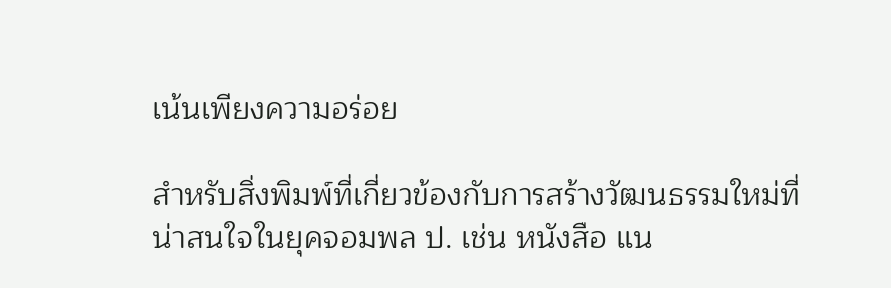เน้นเพียงความอร่อย

สำหรับสิ่งพิมพ์ที่เกี่ยวข้องกับการสร้างวัฒนธรรมใหม่ที่น่าสนใจในยุคจอมพล ป. เช่น หนังสือ แน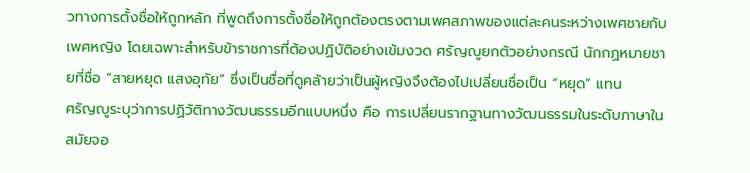วทางการตั้งชื่อให้ถูกหลัก ที่พูดถึงการตั้งชื่อให้ถูกต้องตรงตามเพศสภาพของแต่ละคนระหว่างเพศชายกับเพศหญิง โดยเฉพาะสำหรับข้าราชการที่ต้องปฏิบัติอย่างเข้มงวด ศรัญญูยกตัวอย่างกรณี นักกฏหมายชายที่ชื่อ “สายหยุด แสงอุทัย” ซึ่งเป็นชื่อที่ดูคล้ายว่าเป็นผู้หญิงจึงต้องไปเปลี่ยนชื่อเป็น “หยุด” แทน
ศรัญญูระบุว่าการปฏิวัติทางวัฒนธรรมอีกแบบหนึ่ง คือ การเปลี่ยนรากฐานทางวัฒนธรรมในระดับภาษาในสมัยจอ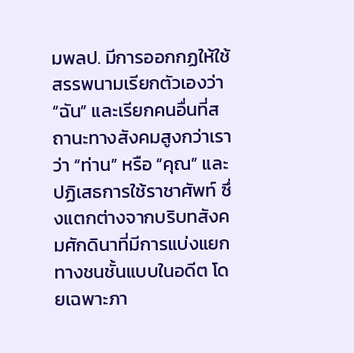มพลป. มีการออกกฏให้ใช้สรรพนามเรียกตัวเองว่า “ฉัน” และเรียกคนอื่นที่สถานะทางสังคมสูงกว่าเราว่า “ท่าน” หรือ “คุณ” และปฏิเสธการใช้ราชาศัพท์ ซึ่งแตกต่างจากบริบทสังคมศักดินาที่มีการแบ่งแยกทางชนชั้นแบบในอดีต โดยเฉพาะภา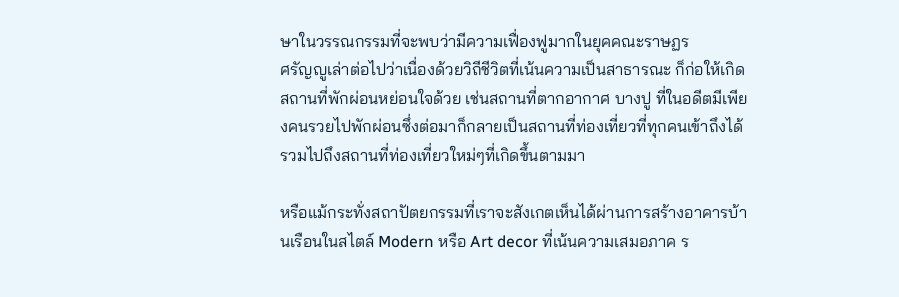ษาในวรรณกรรมที่จะพบว่ามีความเฟื่องฟูมากในยุคคณะราษฏร
ศรัญญูเล่าต่อไปว่าเนื่องด้วยวิถีชีวิตที่เน้นความเป็นสาธารณะ ก็ก่อให้เกิดสถานที่พักผ่อนหย่อนใจด้วย เช่นสถานที่ตากอากาศ บางปู ที่ในอดีตมีเพียงคนรวยไปพักผ่อนซึ่งต่อมาก็กลายเป็นสถานที่ท่องเที่ยวที่ทุกคนเข้าถึงได้รวมไปถึงสถานที่ท่องเที่ยวใหม่ๆที่เกิดขึ้นตามมา

หรือแม้กระทั่งสถาปัตยกรรมที่เราจะสังเกตเห็นได้ผ่านการสร้างอาคารบ้านเรือนในสไตล์ Modern หรือ Art decor ที่เน้นความเสมอภาค ร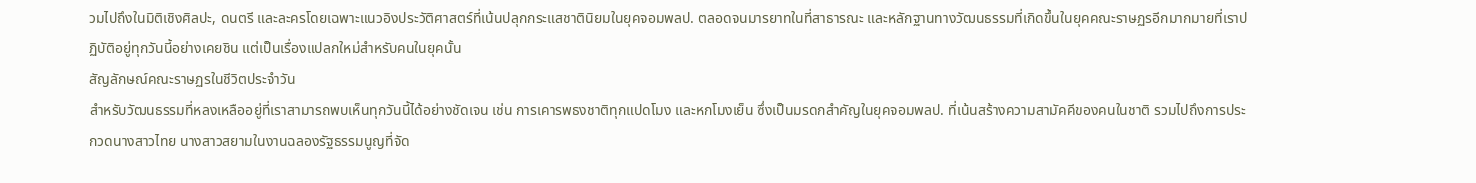วมไปถึงในมิติเชิงศิลปะ, ดนตรี และละครโดยเฉพาะแนวอิงประวัติศาสตร์ที่เน้นปลุกกระแสชาตินิยมในยุคจอมพลป. ตลอดจนมารยาทในที่สาธารณะ และหลักฐานทางวัฒนธรรมที่เกิดขึ้นในยุคคณะราษฏรอีกมากมายที่เราปฏิบัติอยู่ทุกวันนี้อย่างเคยชิน แต่เป็นเรื่องแปลกใหม่สำหรับคนในยุคนั้น
สัญลักษณ์คณะราษฏรในชีวิตประจำวัน
สำหรับวัฒนธรรมที่หลงเหลืออยู่ที่เราสามารถพบเห็นทุกวันนี้ได้อย่างชัดเจน เช่น การเคารพธงชาติทุกแปดโมง และหกโมงเย็น ซึ่งเป็นมรดกสำคัญในยุคจอมพลป. ที่เน้นสร้างความสามัคคีของคนในชาติ รวมไปถึงการประกวดนางสาวไทย นางสาวสยามในงานฉลองรัฐธรรมนูญที่จัด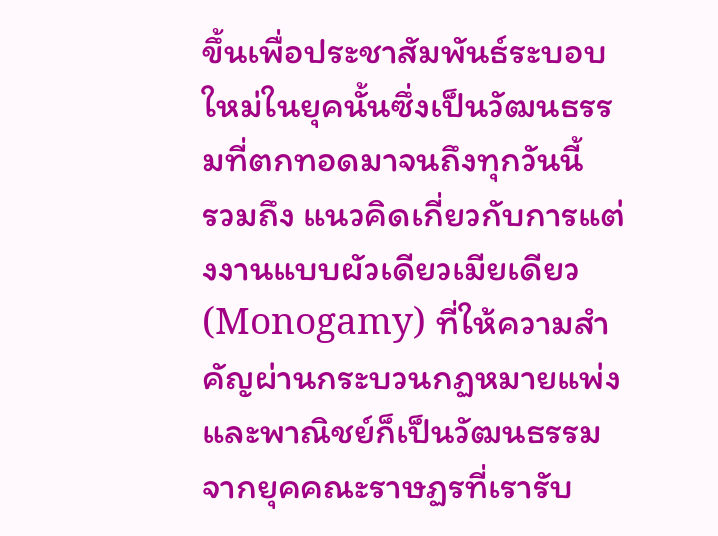ขึ้นเพื่อประชาสัมพันธ์ระบอบใหม่ในยุคนั้นซึ่งเป็นวัฒนธรรมที่ตกทอดมาจนถึงทุกวันนี้
รวมถึง แนวคิดเกี่ยวกับการแต่งงานแบบผัวเดียวเมียเดียว (Monogamy) ที่ให้ความสำคัญผ่านกระบวนกฏหมายแพ่งและพาณิชย์ก็เป็นวัฒนธรรมจากยุคคณะราษฏรที่เรารับ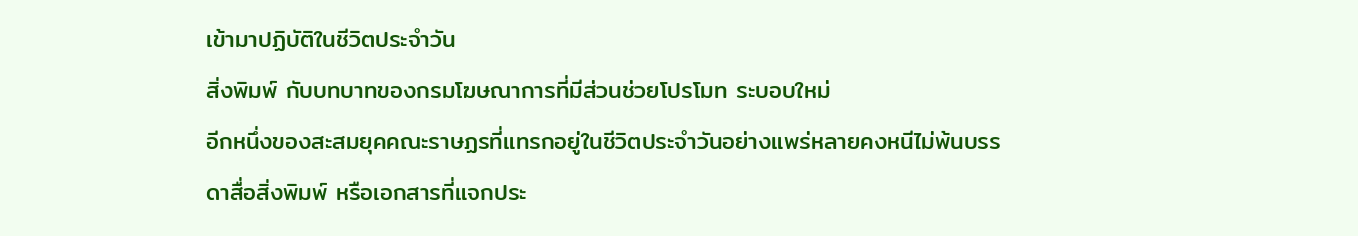เข้ามาปฏิบัติในชีวิตประจำวัน
สิ่งพิมพ์ กับบทบาทของกรมโฆษณาการที่มีส่วนช่วยโปรโมท ระบอบใหม่
อีกหนึ่งของสะสมยุคคณะราษฏรที่แทรกอยู่ในชีวิตประจำวันอย่างแพร่หลายคงหนีไม่พ้นบรรดาสื่อสิ่งพิมพ์ หรือเอกสารที่แจกประ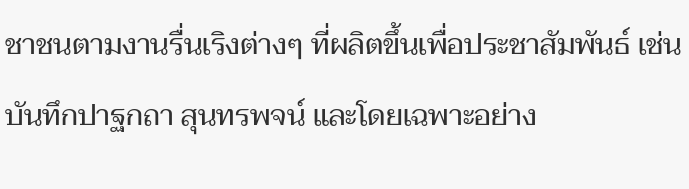ชาชนตามงานรื่นเริงต่างๆ ที่ผลิตขึ้นเพื่อประชาสัมพันธ์ เช่น บันทึกปาฐกถา สุนทรพจน์ และโดยเฉพาะอย่าง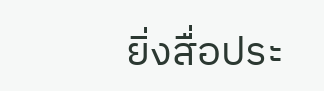ยิ่งสื่อประ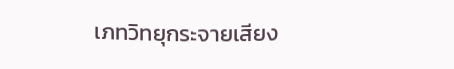เภทวิทยุกระจายเสียง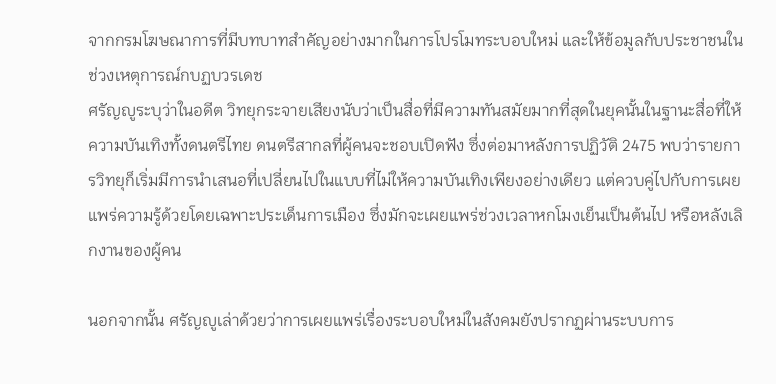จากกรมโฆษณาการที่มีบทบาทสำคัญอย่างมากในการโปรโมทระบอบใหม่ และให้ข้อมูลกับประชาชนในช่วงเหตุการณ์กบฏบวรเดช
ศรัญญูระบุว่าในอดีต วิทยุกระจายเสียงนับว่าเป็นสื่อที่มีความทันสมัยมากที่สุดในยุคนั้นในฐานะสื่อที่ให้ความบันเทิงทั้งดนตรีไทย ดนตรีสากลที่ผู้คนจะชอบเปิดฟัง ซึ่งต่อมาหลังการปฏิวัติ 2475 พบว่ารายการวิทยุก็เริ่มมีการนำเสนอที่เปลี่ยนไปในแบบที่ไม่ให้ความบันเทิงเพียงอย่างเดียว แต่ควบคู่ไปกับการเผยแพร่ความรู้ด้วยโดยเฉพาะประเด็นการเมือง ซึ่งมักจะเผยแพร่ช่วงเวลาหกโมงเย็นเป็นต้นไป หรือหลังเลิกงานของผู้คน

นอกจากนั้น ศรัญญูเล่าด้วยว่าการเผยแพร่เรื่องระบอบใหม่ในสังคมยังปรากฏผ่านระบบการ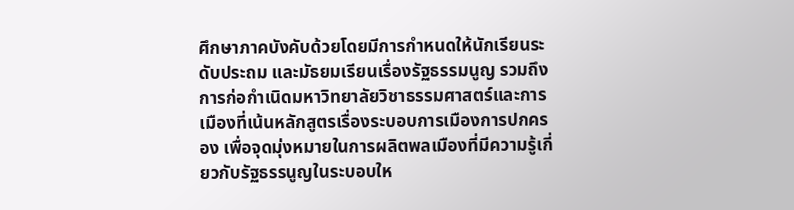ศึกษาภาคบังคับด้วยโดยมีการกำหนดให้นักเรียนระดับประถม และมัธยมเรียนเรื่องรัฐธรรมนูญ รวมถึงการก่อกำเนิดมหาวิทยาลัยวิชาธรรมศาสตร์และการเมืองที่เน้นหลักสูตรเรื่องระบอบการเมืองการปกครอง เพื่อจุดมุ่งหมายในการผลิตพลเมืองที่มีความรู้เกี่ยวกับรัฐธรรนูญในระบอบให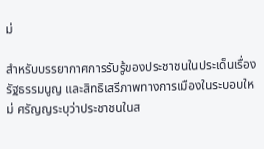ม่

สำหรับบรรยากาศการรับรู้ของประชาชนในประเด็นเรื่องรัฐธรรมนูญ และสิทธิเสรีภาพทางการเมืองในระบอบใหม่ ศรัญญระบุว่าประชาชนในส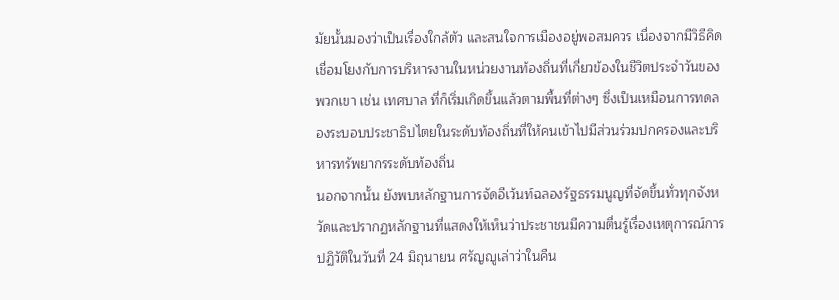มัยนั้นมองว่าเป็นเรื่องใกล้ตัว และสนใจการเมืองอยู่พอสมควร เนื่องจากมีวิธีคิดเชื่อมโยงกับการบริหารงานในหน่วยงานท้องถิ่นที่เกี่ยวข้องในชีวิตประจำวันของพวกเขา เช่น เทศบาล ที่ก็เริ่มเกิดขึ้นแล้วตามพื้นที่ต่างๆ ซึ่งเป็นเหมือนการทดลองระบอบประชาธิปไตยในระดับท้องถิ่นที่ให้คนเข้าไปมีส่วนร่วมปกครองและบริหารทรัพยากรระดับท้องถิ่น
นอกจากนั้น ยังพบหลักฐานการจัดอีเว้นท์ฉลองรัฐธรรมนูญที่จัดขึ้นทั่วทุกจังหวัดและปรากฏหลักฐานที่แสดงให้เห็นว่าประชาชนมีความตื่นรู้เรื่องเหตุการณ์การปฏิวัติในวันที่ 24 มิถุนายน ศรัญญูเล่าว่าในคืน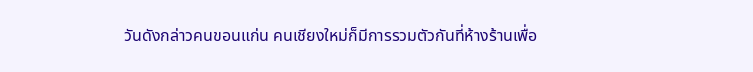วันดังกล่าวคนขอนแก่น คนเชียงใหม่ก็มีการรวมตัวกันที่ห้างร้านเพื่อ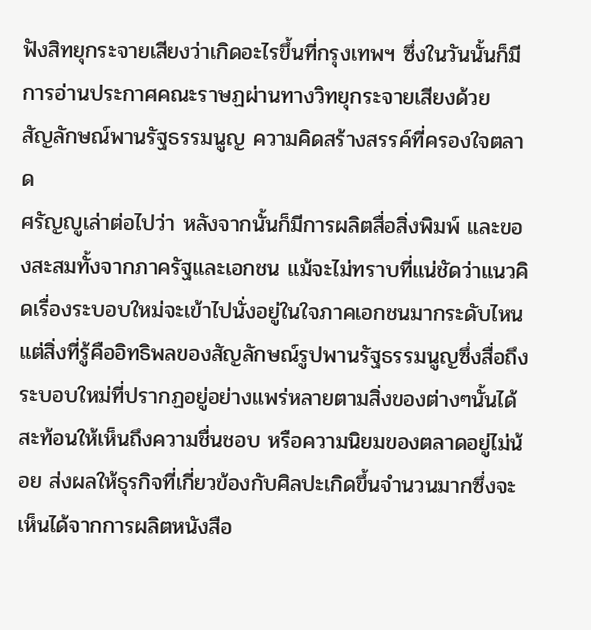ฟังสิทยุกระจายเสียงว่าเกิดอะไรขึ้นที่กรุงเทพฯ ซึ่งในวันนั้นก็มีการอ่านประกาศคณะราษฏผ่านทางวิทยุกระจายเสียงด้วย
สัญลักษณ์พานรัฐธรรมนูญ ความคิดสร้างสรรค์ที่ครองใจตลาด
ศรัญญูเล่าต่อไปว่า หลังจากนั้นก็มีการผลิตสื่อสิ่งพิมพ์ และของสะสมทั้งจากภาครัฐและเอกชน แม้จะไม่ทราบที่แน่ชัดว่าแนวคิดเรื่องระบอบใหม่จะเข้าไปนั่งอยู่ในใจภาคเอกชนมากระดับไหน แต่สิ่งที่รู้คืออิทธิพลของสัญลักษณ์รูปพานรัฐธรรมนูญซึ่งสื่อถึงระบอบใหม่ที่ปรากฏอยู่อย่างแพร่หลายตามสิ่งของต่างๆนั้นได้สะท้อนให้เห็นถึงความชื่นชอบ หรือความนิยมของตลาดอยู่ไม่น้อย ส่งผลให้ธุรกิจที่เกี่ยวข้องกับศิลปะเกิดขึ้นจำนวนมากซึ่งจะเห็นได้จากการผลิตหนังสือ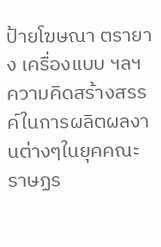ป้ายโฆษณา ตรายาง เครื่องแบบ ฯลฯ
ความคิดสร้างสรรค์ในการผลิตผลงานต่างๆในยุคคณะราษฏร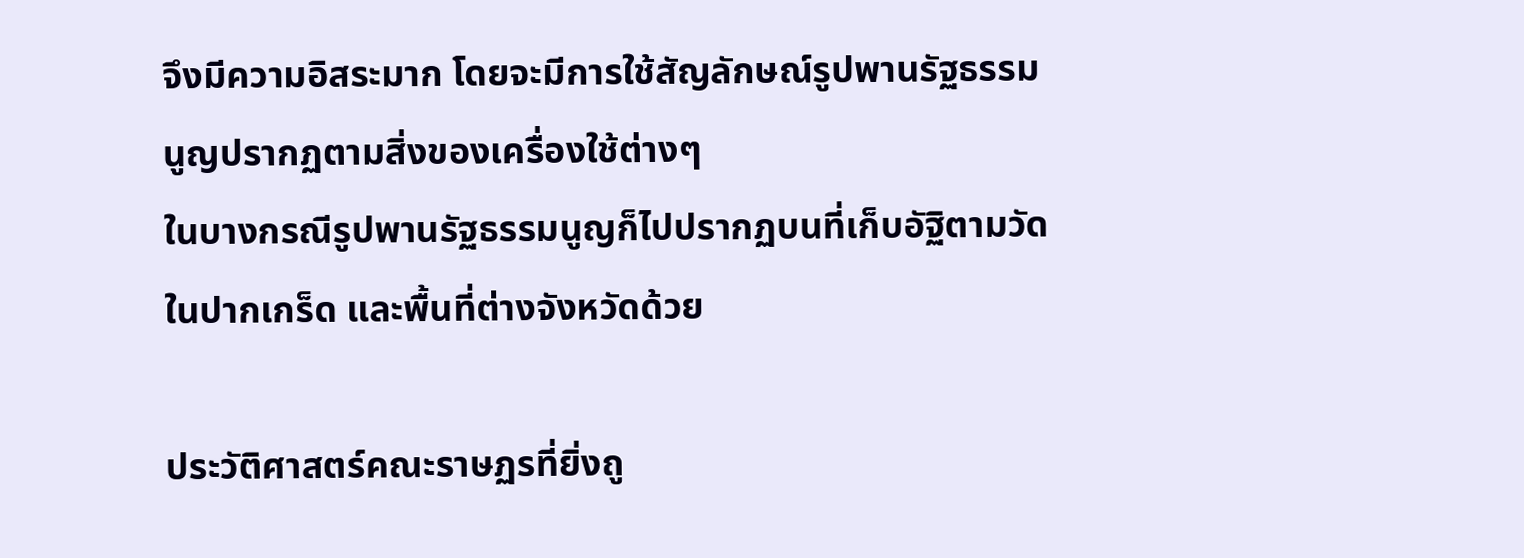จึงมีความอิสระมาก โดยจะมีการใช้สัญลักษณ์รูปพานรัฐธรรมนูญปรากฏตามสิ่งของเครื่องใช้ต่างๆ
ในบางกรณีรูปพานรัฐธรรมนูญก็ไปปรากฏบนที่เก็บอัฐิตามวัดในปากเกร็ด และพื้นที่ต่างจังหวัดด้วย

ประวัติศาสตร์คณะราษฏรที่ยิ่งถู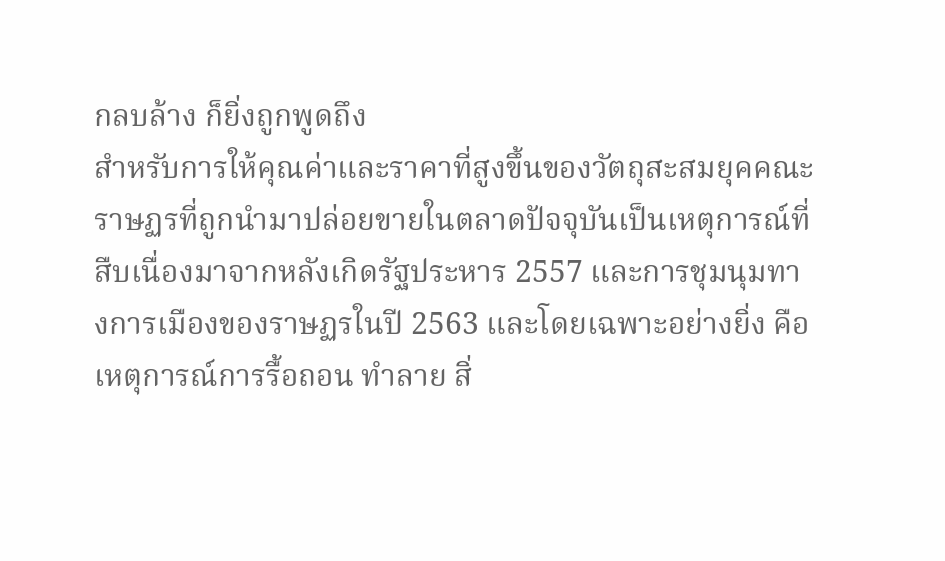กลบล้าง ก็ยิ่งถูกพูดถึง
สำหรับการให้คุณค่าและราคาที่สูงขึ้นของวัตถุสะสมยุคคณะราษฏรที่ถูกนำมาปล่อยขายในตลาดปัจจุบันเป็นเหตุการณ์ที่สืบเนื่องมาจากหลังเกิดรัฐประหาร 2557 และการชุมนุมทางการเมืองของราษฏรในปี 2563 และโดยเฉพาะอย่างยิ่ง คือเหตุการณ์การรื้อถอน ทำลาย สิ่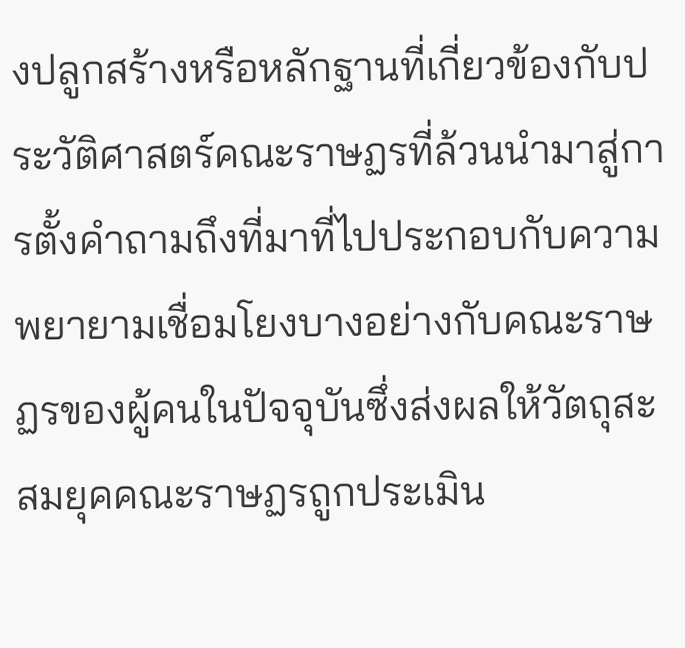งปลูกสร้างหรือหลักฐานที่เกี่ยวข้องกับประวัติศาสตร์คณะราษฏรที่ล้วนนำมาสู่การตั้งคำถามถึงที่มาที่ไปประกอบกับความพยายามเชื่อมโยงบางอย่างกับคณะราษฏรของผู้คนในปัจจุบันซึ่งส่งผลให้วัตถุสะสมยุคคณะราษฏรถูกประเมิน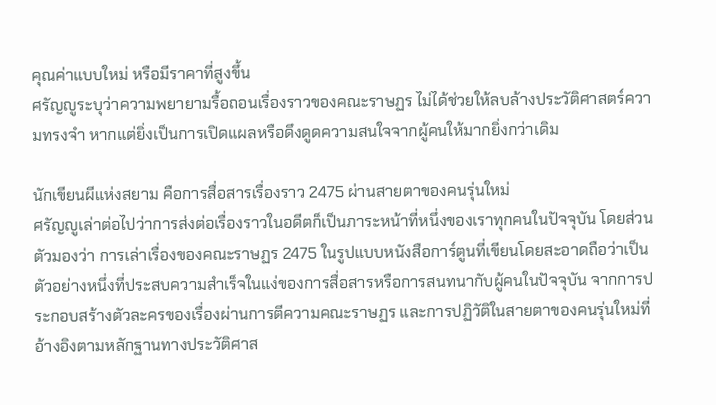คุณค่าแบบใหม่ หรือมีราคาที่สูงขึ้น
ศรัญญูระบุว่าความพยายามรื้อถอนเรื่องราวของคณะราษฏร ไม่ได้ช่วยให้ลบล้างประวัติศาสตร์ความทรงจำ หากแต่ยิ่งเป็นการเปิดแผลหรือดึงดูดความสนใจจากผู้คนให้มากยิ่งกว่าเดิม

นักเขียนผีแห่งสยาม คือการสื่อสารเรื่องราว 2475 ผ่านสายตาของคนรุ่นใหม่
ศรัญญูเล่าต่อไปว่าการส่งต่อเรื่องราวในอดีตก็เป็นภาระหน้าที่หนึ่งของเราทุกคนในปัจจุบัน โดยส่วนตัวมองว่า การเล่าเรื่องของคณะราษฏร 2475 ในรูปแบบหนังสือการ์ตูนที่เขียนโดยสะอาดถือว่าเป็นตัวอย่างหนึ่งที่ประสบความสำเร็จในแง่ของการสื่อสารหรือการสนทนากับผู้คนในปัจจุบัน จากการประกอบสร้างตัวละครของเรื่องผ่านการตีความคณะราษฏร และการปฏิวัติในสายตาของคนรุ่นใหม่ที่อ้างอิงตามหลักฐานทางประวัติศาส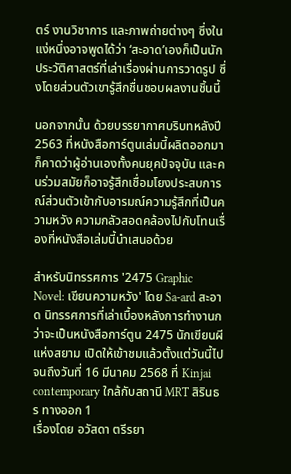ตร์ งานวิชาการ และภาพถ่ายต่างๆ ซึ่งในแง่หนึ่งอาจพูดได้ว่า ‘สะอาด’เองก็เป็นนักประวัติศาสตร์ที่เล่าเรื่องผ่านการวาดรูป ซึ่งโดยส่วนตัวเขารู้สึกชื่นชอบผลงานชิ้นนี้

นอกจากนั้น ด้วยบรรยากาศบริบทหลังปี 2563 ที่หนังสือการ์ตูนเล่มนี้ผลิตออกมา ก็คาดว่าผู้อ่านเองทั้งคนยุคปัจจุบัน และคนร่วมสมัยก็อาจรู้สึกเชื่อมโยงประสบการณ์ส่วนตัวเข้ากับอารมณ์ความรู้สึกที่เป็นความหวัง ความกลัวสอดคล้องไปกับโทนเรื่องที่หนังสือเล่มนี้นำเสนอด้วย

สำหรับนิทรรศการ '2475 Graphic Novel: เขียนความหวัง' โดย Sa-ard สะอาด นิทรรศการที่เล่าเบื้องหลังการทำงานกว่าจะเป็นหนังสือการ์ตูน 2475 นักเขียนผีแห่งสยาม เปิดให้เข้าชมแล้วตั้งแต่วันนี้ไปจนถึงวันที่ 16 มีนาคม 2568 ที่ Kinjai contemporary ใกล้กับสถานี MRT สิรินธร ทางออก 1
เรื่องโดย อวัสดา ตรีรยา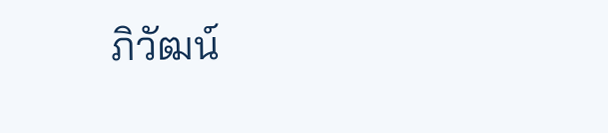ภิวัฒน์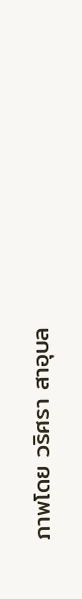ภาพโดย วริศรา สาอุบล